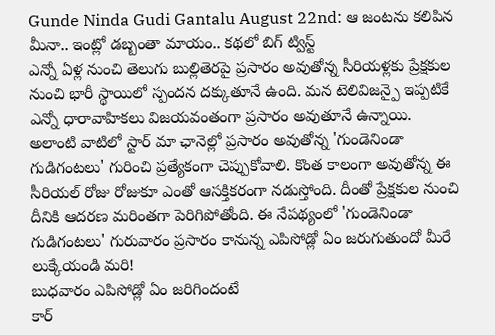Gunde Ninda Gudi Gantalu August 22nd: ఆ జంటను కలిపిన మీనా.. ఇంట్లో డబ్బంతా మాయం.. కథలో బిగ్ ట్విస్ట్
ఎన్నో ఏళ్ల నుంచి తెలుగు బుల్లితెరపై ప్రసారం అవుతోన్న సీరియళ్లకు ప్రేక్షకుల నుంచి భారీ స్థాయిలో స్పందన దక్కుతూనే ఉంది. మన టెలివిజన్పై ఇప్పటికే ఎన్నో ధారావాహికలు విజయవంతంగా ప్రసారం అవుతూనే ఉన్నాయి. అలాంటి వాటిలో స్టార్ మా ఛానెల్లో ప్రసారం అవుతోన్న 'గుండెనిండా గుడిగంటలు' గురించి ప్రత్యేకంగా చెప్పుకోవాలి. కొంత కాలంగా అవుతోన్న ఈ సీరియల్ రోజు రోజుకూ ఎంతో ఆసక్తికరంగా నడుస్తోంది. దీంతో ప్రేక్షకుల నుంచి దీనికి ఆదరణ మరింతగా పెరిగిపోతోంది. ఈ నేపథ్యంలో 'గుండెనిండా గుడిగంటలు' గురువారం ప్రసారం కానున్న ఎపిసోడ్లో ఏం జరుగుతుందో మీరే లుక్కేయండి మరి!
బుధవారం ఎపిసోడ్లో ఏం జరిగిందంటే
కార్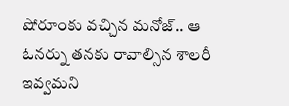షోరూంకు వచ్చిన మనోజ్.. ఆ ఓనర్ను తనకు రావాల్సిన శాలరీ ఇవ్వమని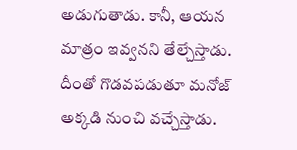అడుగుతాడు. కానీ, ఆయన మాత్రం ఇవ్వనని తేల్చేస్తాడు. దీంతో గొడవపడుతూ మనోజ్ అక్కడి నుంచి వచ్చేస్తాడు.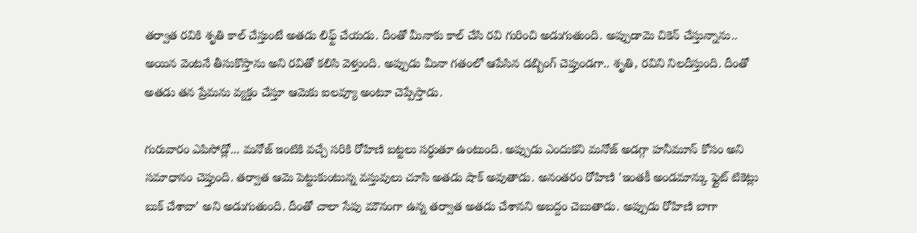తర్వాత రవికి శృతి కాల్ చేస్తుంటే అతడు లిఫ్ట్ చేయడు. దీంతో మీనాకు కాల్ చేసి రవి గురించి అడుగుతుంది. అప్పుడామె చికెన్ చేస్తున్నాను.. అయిన వెంటనే తీసుకొస్తాను అని రవితో కలిసి వెళ్తుంది. అప్పుడు మీనా గతంలో ఆపేసిన డబ్బింగ్ చెప్తుండగా.. శృతి, రవిని నిలదీస్తుంది. దీంతో అతడు తన ప్రేమను వ్యక్తం చేస్తూ ఆమెకు ఐలవ్యూ అంటూ చెప్పేస్తాడు.

గురువారం ఎపిసోడ్లో... మనోజ్ ఇంటికి వచ్చే సరికి రోహిణి బట్టలు సర్ధుతూ ఉంటుంది. అప్పుడు ఎందుకని మనోజ్ అడగ్గా హనీమూన్ కోసం అని సమాధానం చెప్తుంది. తర్వాత ఆమె పెట్టుకుంటున్న వస్తువులు చూసి అతడు షాక్ అవుతాడు. అనంతరం రోహిణి 'ఇంతకీ అండమాన్కు ఫ్లైట్ టికెట్లు బుక్ చేశావా' అని అడుగుతుంది. దీంతో చాలా సేపు మౌనంగా ఉన్న తర్వాత అతడు చేశానని అబద్దం చెబుతాడు. అప్పుడు రోహిణి బాగా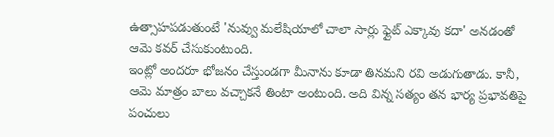ఉత్సాహపడుతుంటే 'నువ్వు మలేషియాలో చాలా సార్లు ఫ్లైట్ ఎక్కావు కదా' అనడంతో ఆమె కవర్ చేసుకుంటుంది.
ఇంట్లో అందరూ భోజనం చేస్తుండగా మీనాను కూడా తినమని రవి అడుగుతాడు. కానీ, ఆమె మాత్రం బాలు వచ్చాకనే తింటా అంటుంది. అది విన్న సత్యం తన భార్య ప్రభావతిపై పంచులు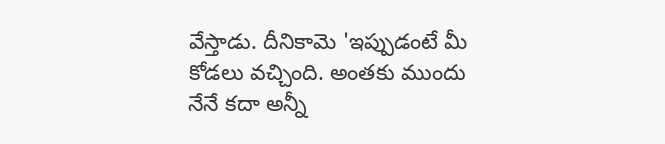వేస్తాడు. దీనికామె 'ఇప్పుడంటే మీ కోడలు వచ్చింది. అంతకు ముందు నేనే కదా అన్నీ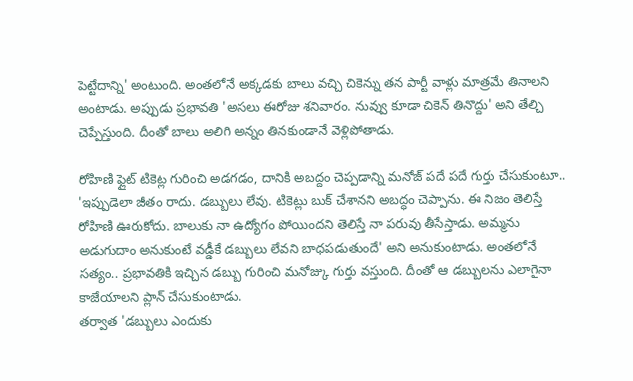పెట్టేదాన్ని' అంటుంది. అంతలోనే అక్కడకు బాలు వచ్చి చికెన్ను తన పార్టీ వాళ్లు మాత్రమే తినాలని అంటాడు. అప్పుడు ప్రభావతి 'అసలు ఈరోజు శనివారం. నువ్వు కూడా చికెన్ తినొద్దు' అని తేల్చి చెప్పేస్తుంది. దీంతో బాలు అలిగి అన్నం తినకుండానే వెళ్లిపోతాడు.

రోహిణి ఫ్లైట్ టికెట్ల గురించి అడగడం, దానికి అబద్దం చెప్పడాన్ని మనోజ్ పదే పదే గుర్తు చేసుకుంటూ.. 'ఇప్పుడెలా జీతం రాదు. డబ్బులు లేవు. టికెట్లు బుక్ చేశానని అబద్ధం చెప్పాను. ఈ నిజం తెలిస్తే రోహిణి ఊరుకోదు. బాలుకు నా ఉద్యోగం పోయిందని తెలిస్తే నా పరువు తీసేస్తాడు. అమ్మను అడుగుదాం అనుకుంటే వడ్డీకే డబ్బులు లేవని బాధపడుతుందే' అని అనుకుంటాడు. అంతలోనే సత్యం.. ప్రభావతికి ఇచ్చిన డబ్బు గురించి మనోజ్కు గుర్తు వస్తుంది. దీంతో ఆ డబ్బులను ఎలాగైనా కాజేయాలని ప్లాన్ చేసుకుంటాడు.
తర్వాత 'డబ్బులు ఎందుకు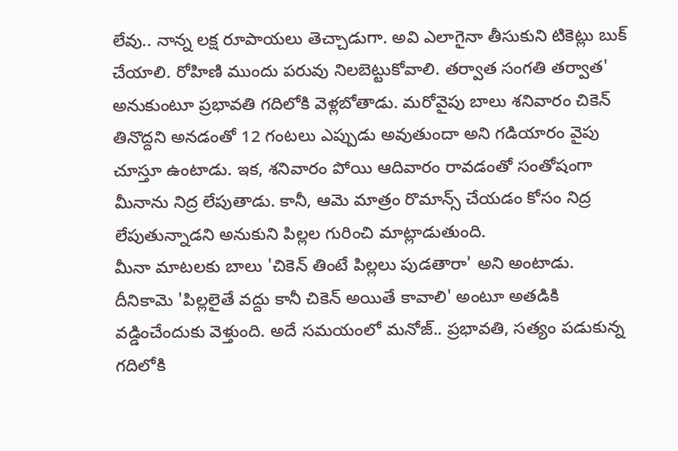లేవు.. నాన్న లక్ష రూపాయలు తెచ్చాడుగా. అవి ఎలాగైనా తీసుకుని టికెట్లు బుక్ చేయాలి. రోహిణి ముందు పరువు నిలబెట్టుకోవాలి. తర్వాత సంగతి తర్వాత' అనుకుంటూ ప్రభావతి గదిలోకి వెళ్లబోతాడు. మరోవైపు బాలు శనివారం చికెన్ తినొద్దని అనడంతో 12 గంటలు ఎప్పుడు అవుతుందా అని గడియారం వైపు చూస్తూ ఉంటాడు. ఇక, శనివారం పోయి ఆదివారం రావడంతో సంతోషంగా మీనాను నిద్ర లేపుతాడు. కానీ, ఆమె మాత్రం రొమాన్స్ చేయడం కోసం నిద్ర లేపుతున్నాడని అనుకుని పిల్లల గురించి మాట్లాడుతుంది.
మీనా మాటలకు బాలు 'చికెన్ తింటే పిల్లలు పుడతారా' అని అంటాడు. దీనికామె 'పిల్లలైతే వద్దు కానీ చికెన్ అయితే కావాలి' అంటూ అతడికి వడ్డించేందుకు వెళ్తుంది. అదే సమయంలో మనోజ్.. ప్రభావతి, సత్యం పడుకున్న గదిలోకి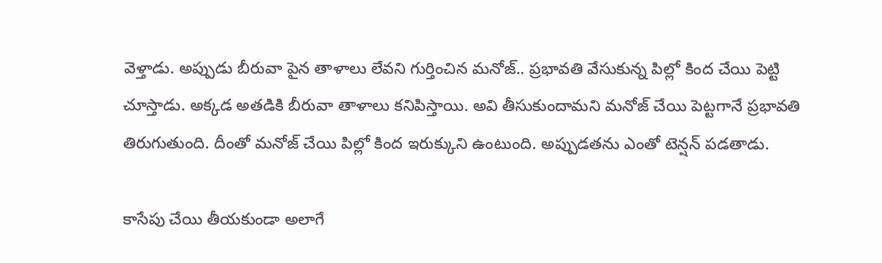వెళ్తాడు. అప్పుడు బీరువా పైన తాళాలు లేవని గుర్తించిన మనోజ్.. ప్రభావతి వేసుకున్న పిల్లో కింద చేయి పెట్టి చూస్తాడు. అక్కడ అతడికి బీరువా తాళాలు కనిపిస్తాయి. అవి తీసుకుందామని మనోజ్ చేయి పెట్టగానే ప్రభావతి తిరుగుతుంది. దీంతో మనోజ్ చేయి పిల్లో కింద ఇరుక్కుని ఉంటుంది. అప్పుడతను ఎంతో టెన్షన్ పడతాడు.

కాసేపు చేయి తీయకుండా అలాగే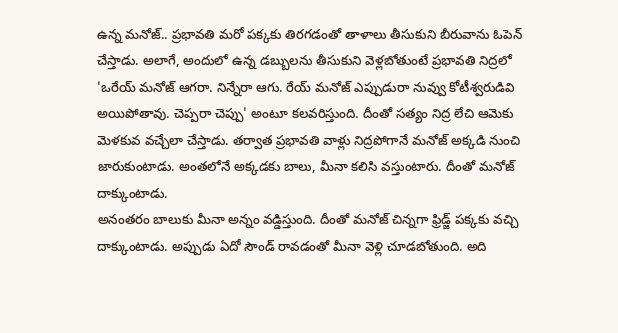ఉన్న మనోజ్.. ప్రభావతి మరో పక్కకు తిరగడంతో తాళాలు తీసుకుని బీరువాను ఓపెన్ చేస్తాడు. అలాగే, అందులో ఉన్న డబ్బులను తీసుకుని వెళ్లబోతుంటే ప్రభావతి నిద్రలో 'ఒరేయ్ మనోజ్ ఆగరా. నిన్నేరా ఆగు. రేయ్ మనోజ్ ఎప్పుడురా నువ్వు కోటీశ్వరుడివి అయిపోతావు. చెప్పరా చెప్పు' అంటూ కలవరిస్తుంది. దీంతో సత్యం నిద్ర లేచి ఆమెకు మెళకువ వచ్చేలా చేస్తాడు. తర్వాత ప్రభావతి వాళ్లు నిద్రపోగానే మనోజ్ అక్కడి నుంచి జారుకుంటాడు. అంతలోనే అక్కడకు బాలు, మీనా కలిసి వస్తుంటారు. దీంతో మనోజ్ దాక్కుంటాడు.
అనంతరం బాలుకు మీనా అన్నం వడ్డిస్తుంది. దీంతో మనోజ్ చిన్నగా ఫ్రిడ్జ్ పక్కకు వచ్చి దాక్కుంటాడు. అప్పుడు ఏదో సౌండ్ రావడంతో మీనా వెళ్లి చూడబోతుంది. అది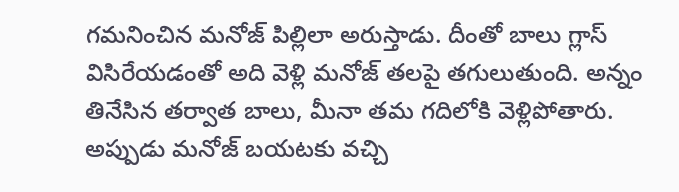గమనించిన మనోజ్ పిల్లిలా అరుస్తాడు. దీంతో బాలు గ్లాస్ విసిరేయడంతో అది వెళ్లి మనోజ్ తలపై తగులుతుంది. అన్నం తినేసిన తర్వాత బాలు, మీనా తమ గదిలోకి వెళ్లిపోతారు. అప్పుడు మనోజ్ బయటకు వచ్చి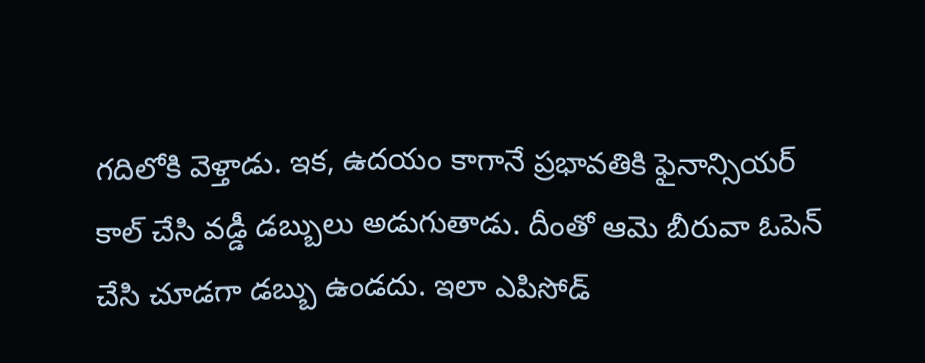గదిలోకి వెళ్తాడు. ఇక, ఉదయం కాగానే ప్రభావతికి ఫైనాన్సియర్ కాల్ చేసి వడ్డీ డబ్బులు అడుగుతాడు. దీంతో ఆమె బీరువా ఓపెన్ చేసి చూడగా డబ్బు ఉండదు. ఇలా ఎపిసోడ్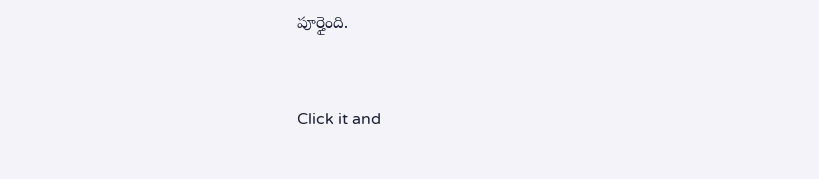పూర్తైంది.


Click it and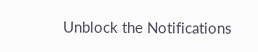Unblock the Notifications